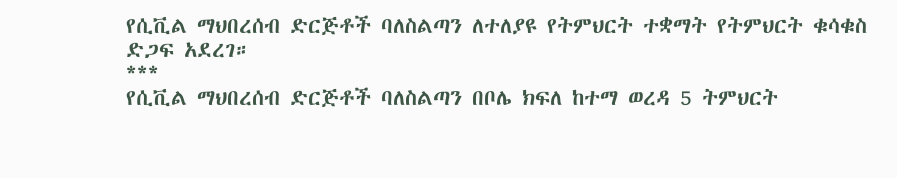የሲቪል ማህበረሰብ ድርጅቶች ባለስልጣን ለተለያዩ የትምህርት ተቋማት የትምህርት ቁሳቁስ ድጋፍ አደረገ።
***
የሲቪል ማህበረሰብ ድርጅቶች ባለስልጣን በቦሌ ክፍለ ከተማ ወረዳ 5 ትምህርት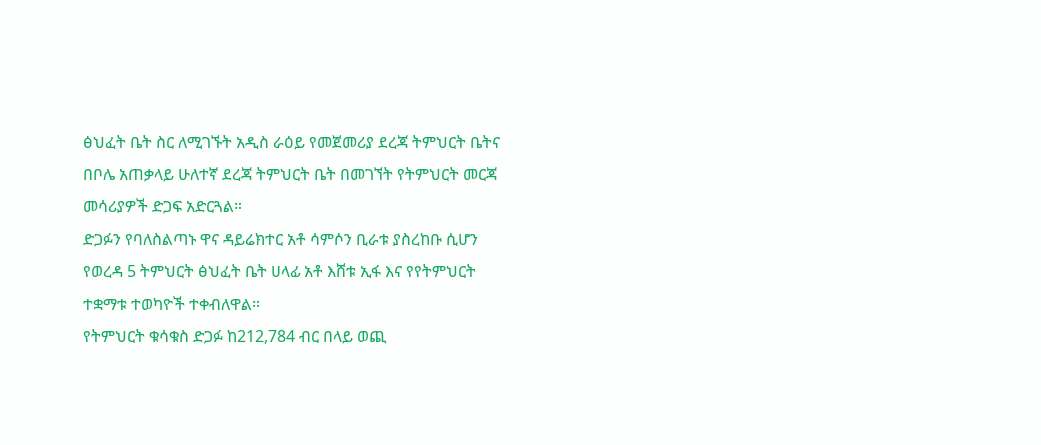ፅህፈት ቤት ስር ለሚገኙት አዲስ ራዕይ የመጀመሪያ ደረጃ ትምህርት ቤትና በቦሌ አጠቃላይ ሁለተኛ ደረጃ ትምህርት ቤት በመገኘት የትምህርት መርጃ መሳሪያዎች ድጋፍ አድርጓል።
ድጋፉን የባለስልጣኑ ዋና ዳይሬክተር አቶ ሳምሶን ቢራቱ ያስረከቡ ሲሆን የወረዳ 5 ትምህርት ፅህፈት ቤት ሀላፊ አቶ እሸቱ ኢፋ እና የየትምህርት ተቋማቱ ተወካዮች ተቀብለዋል።
የትምህርት ቁሳቁስ ድጋፉ ከ212,784 ብር በላይ ወጪ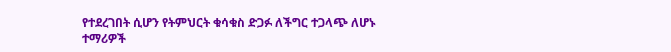የተደረገበት ሲሆን የትምህርት ቁሳቁስ ድጋፉ ለችግር ተጋላጭ ለሆኑ ተማሪዎች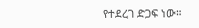የተደረገ ድጋፍ ነው።